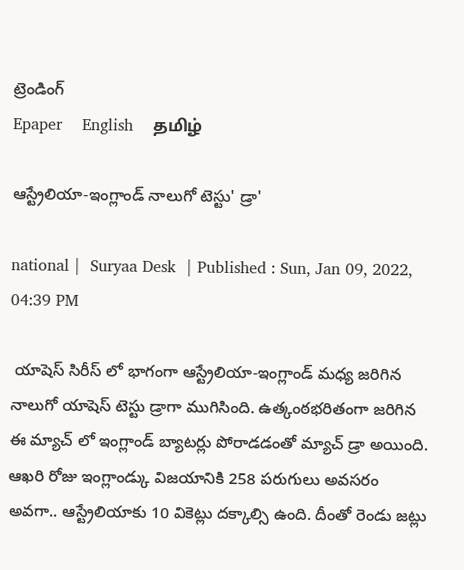ట్రెండింగ్
Epaper    English    தமிழ்

ఆస్ట్రేలియా-ఇంగ్లాండ్ నాలుగో టెస్టు' డ్రా'

national |  Suryaa Desk  | Published : Sun, Jan 09, 2022, 04:39 PM

 యాషెస్ సిరీస్ లో భాగంగా ఆస్ట్రేలియా-ఇంగ్లాండ్ మధ్య జరిగిన నాలుగో యాషెస్ టెస్టు డ్రాగా ముగిసింది. ఉత్కంఠభరితంగా జరిగిన ఈ మ్యాచ్ లో ఇంగ్లాండ్ బ్యాటర్లు పోరాడడంతో మ్యాచ్ డ్రా అయింది.
ఆఖరి రోజు ఇంగ్లాండ్కు విజయానికి 258 పరుగులు అవసరం అవగా.. ఆస్ట్రేలియాకు 10 వికెట్లు దక్కాల్సి ఉంది. దీంతో రెండు జట్లు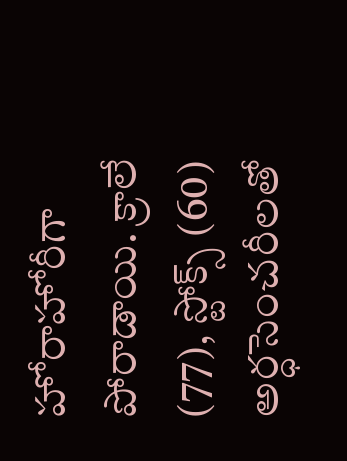హోరాహోరీగా పోరాడాయి. క్రాలే (77), స్టోక్స్ (60) అర్ధసెంచరీలతో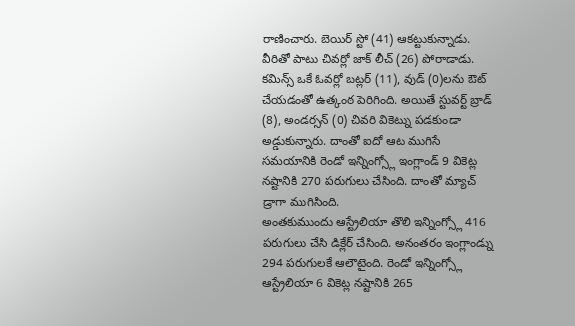రాణించారు. బెయిర్ స్టో (41) ఆకట్టుకున్నాడు. వీరితో పాటు చివర్లో జాక్ లీచ్ (26) పోరాడాడు. కమిన్స్ ఒకే ఓవర్లో బట్లర్ (11), వుడ్ (0)లను ఔట్ చేయడంతో ఉత్కంఠ పెరిగింది. అయితే స్టువర్ట్ బ్రాడ్ (8), అండర్సన్ (0) చివరి వికెట్ను పడకుండా అడ్డుకున్నారు. దాంతో ఐదో ఆట ముగిసే సమయానికి రెండో ఇన్నింగ్స్లో ఇంగ్లాండ్ 9 వికెట్ల నష్టానికి 270 పరుగులు చేసింది. దాంతో మ్యాచ్ డ్రాగా ముగిసింది.
అంతకుముందు ఆస్ట్రేలియా తొలి ఇన్నింగ్స్లో 416 పరుగులు చేసి డిక్లేర్ చేసింది. అనంతరం ఇంగ్లాండ్ను 294 పరుగులకే ఆలౌటైంది. రెండో ఇన్నింగ్స్లో ఆస్ట్రేలియా 6 వికెట్ల నష్టానికి 265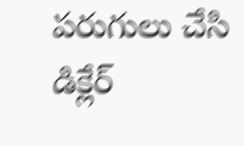పరుగులు చేసి డిక్లేర్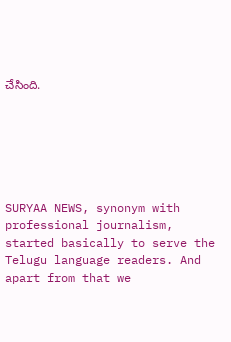చేసింది.






SURYAA NEWS, synonym with professional journalism, started basically to serve the Telugu language readers. And apart from that we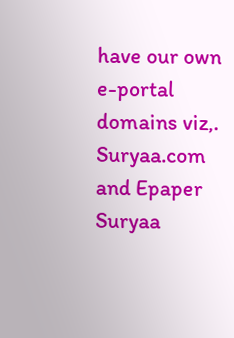have our own e-portal domains viz,. Suryaa.com and Epaper Suryaa